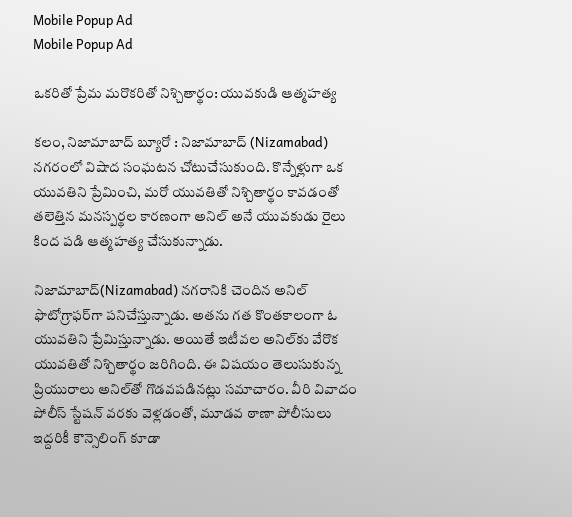Mobile Popup Ad
Mobile Popup Ad

ఒకరితో ప్రేమ మరొకరితో నిశ్చితార్థం: యువకుడి ఆత్మహత్య

కలం, నిజామాబాద్ బ్యూరో : నిజామాబాద్ (Nizamabad) నగరంలో విషాద సంఘటన చోటుచేసుకుంది. కొన్నేళ్లుగా ఒక యువతిని ప్రేమించి, మరో యువతితో నిశ్చితార్థం కావడంతో తలెత్తిన మనస్పర్థల కారణంగా అనిల్ అనే యువకుడు రైలు కింద పడి ఆత్మహత్య చేసుకున్నాడు.

నిజామాబాద్(Nizamabad) నగరానికి చెందిన అనిల్ ఫొటోగ్రాఫర్‌గా పనిచేస్తున్నాడు. అతను గత కొంతకాలంగా ఓ యువతిని ప్రేమిస్తున్నాడు. అయితే ఇటీవల అనిల్‌కు వేరొక యువతితో నిశ్చితార్థం జరిగింది. ఈ విషయం తెలుసుకున్న ప్రియురాలు అనిల్‌తో గొడవపడినట్లు సమాచారం. వీరి వివాదం పోలీస్ స్టేషన్ వరకు వెళ్లడంతో, మూడవ ఠాణా పోలీసులు ఇద్దరికీ కౌన్సెలింగ్ కూడా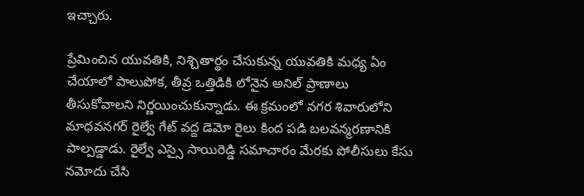ఇచ్చారు.

ప్రేమించిన యువతికి, నిశ్చితార్థం చేసుకున్న యువతికి మధ్య ఏం చేయాలో పాలుపోక, తీవ్ర ఒత్తిడికి లోనైన అనిల్ ప్రాణాలు తీసుకోవాలని నిర్ణయించుకున్నాడు. ఈ క్రమంలో నగర శివారులోని మాధవనగర్ రైల్వే గేట్ వద్ద డెమో రైలు కింద పడి బలవన్మరణానికి పాల్పడ్డాడు. రైల్వే ఎస్సై సాయిరెడ్డి సమాచారం మేరకు పోలీసులు కేసు నమోదు చేసి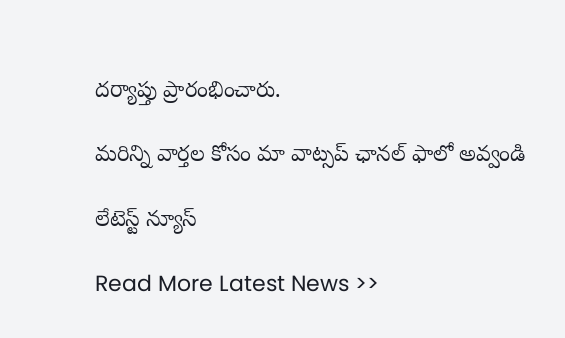దర్యాప్తు ప్రారంభించారు.

మ‌రిన్ని వార్త‌ల కోసం మా వాట్స‌ప్ ఛాన‌ల్ ఫాలో అవ్వండి

లేటెస్ట్ న్యూస్‌

Read More Latest News >>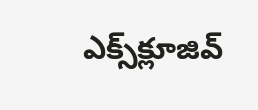ఎక్స్‌క్లూజివ్‌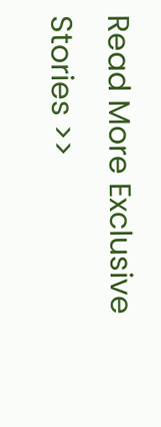Read More Exclusive Stories >>